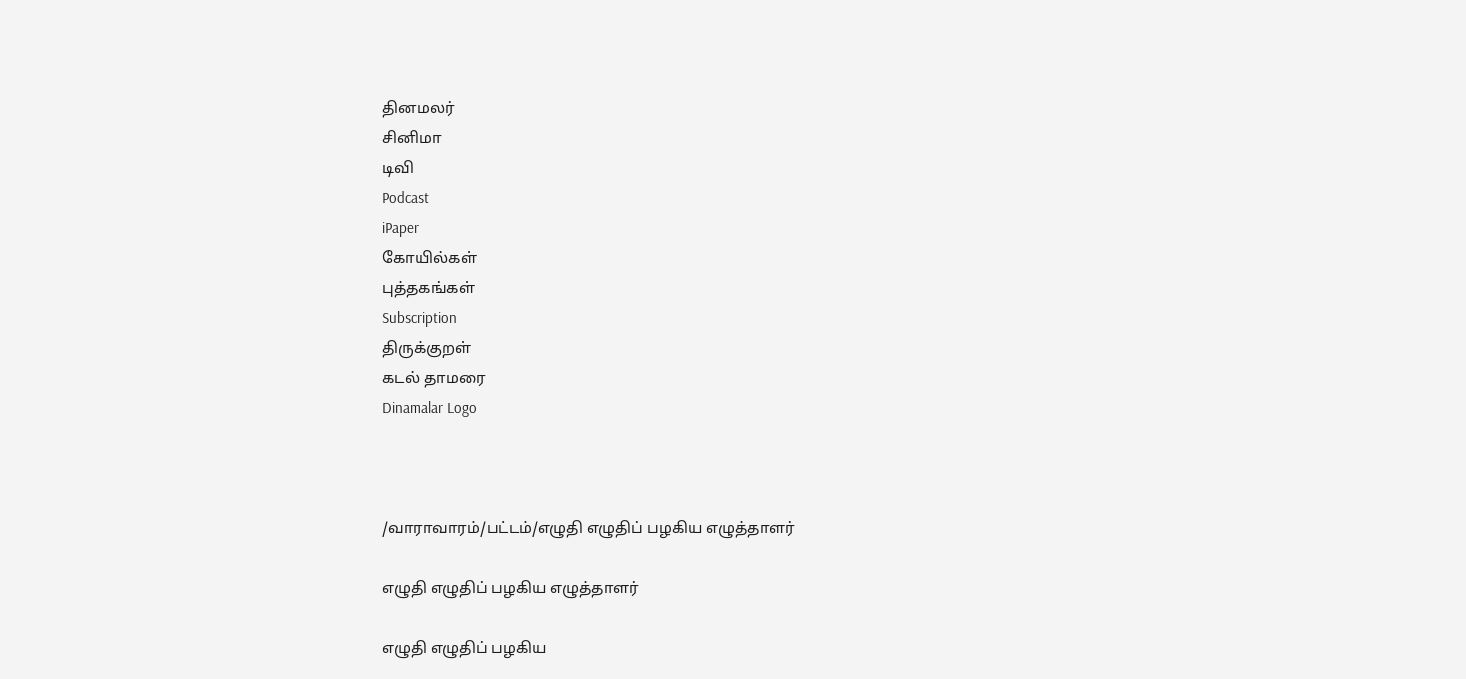தினமலர்
சினிமா
டிவி
Podcast
iPaper
கோயில்கள்
புத்தகங்கள்
Subscription
திருக்குறள்
கடல் தாமரை
Dinamalar Logo



/வாராவாரம்/பட்டம்/எழுதி எழுதிப் பழகிய எழுத்தாளர்

எழுதி எழுதிப் பழகிய எழுத்தாளர்

எழுதி எழுதிப் பழகிய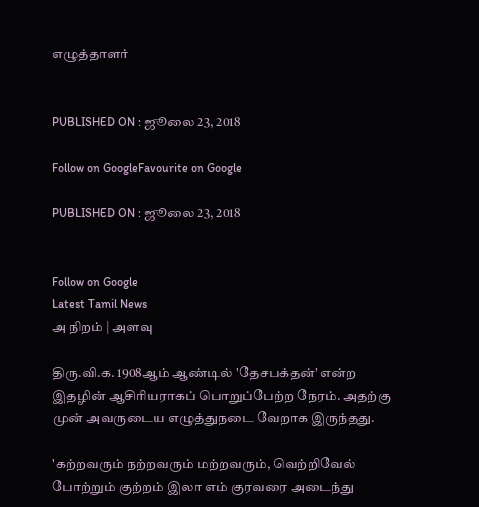எழுத்தாளர்


PUBLISHED ON : ஜூலை 23, 2018

Follow on GoogleFavourite on Google

PUBLISHED ON : ஜூலை 23, 2018


Follow on Google
Latest Tamil News
அ நிறம் | அளவு

திரு.வி.க. 1908ஆம் ஆண்டில் 'தேசபக்தன்' என்ற இதழின் ஆசிரியராகப் பொறுப்பேற்ற நேரம். அதற்கு முன் அவருடைய எழுத்துநடை வேறாக இருந்தது.

'கற்றவரும் நற்றவரும் மற்றவரும், வெற்றிவேல் போற்றும் குற்றம் இலா எம் குரவரை அடைந்து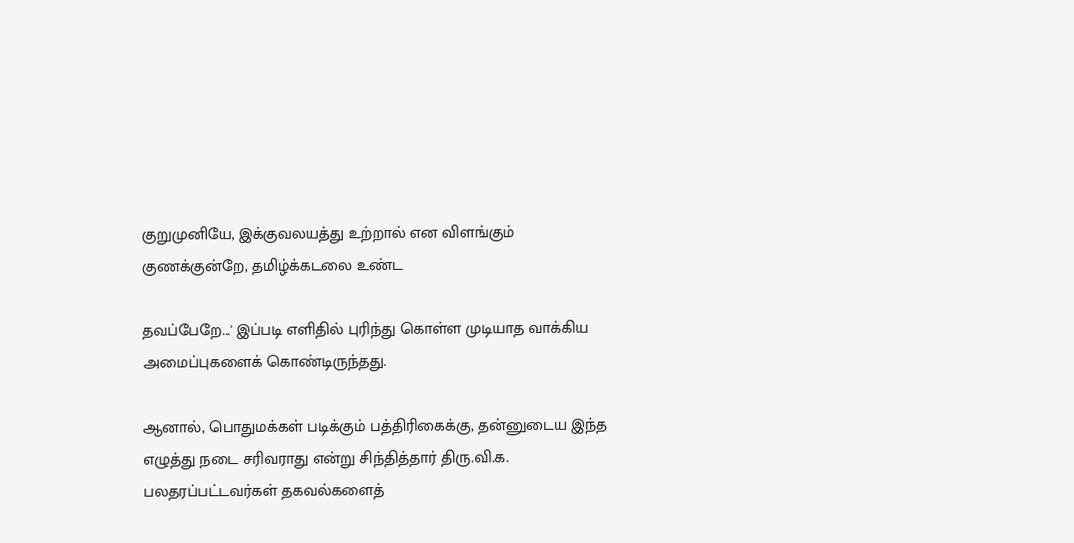குறுமுனியே, இக்குவலயத்து உற்றால் என விளங்கும் குணக்குன்றே, தமிழ்க்கடலை உண்ட

தவப்பேறே...' இப்படி எளிதில் புரிந்து கொள்ள முடியாத வாக்கிய அமைப்புகளைக் கொண்டிருந்தது.

ஆனால், பொதுமக்கள் படிக்கும் பத்திரிகைக்கு, தன்னுடைய இந்த எழுத்து நடை சரிவராது என்று சிந்தித்தார் திரு.வி.க. பலதரப்பட்டவர்கள் தகவல்களைத்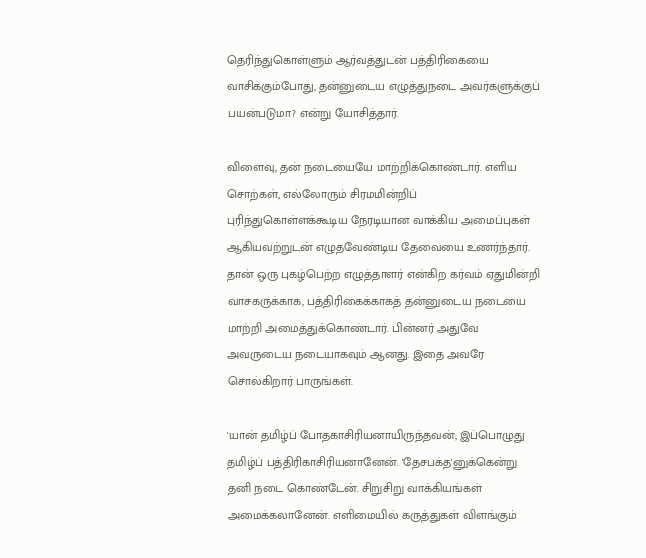தெரிந்துகொள்ளும் ஆர்வத்துடன் பத்திரிகையை வாசிக்கும்போது, தன்னுடைய எழுத்துநடை அவர்களுக்குப் பயன்படுமா? என்று யோசித்தார்.

விளைவு, தன் நடையையே மாற்றிக்கொண்டார். எளிய சொற்கள், எல்லோரும் சிரமமின்றிப் புரிந்துகொள்ளக்கூடிய நேரடியான வாக்கிய அமைப்புகள் ஆகியவற்றுடன் எழுதவேண்டிய தேவையை உணர்ந்தார். தான் ஒரு புகழ்பெற்ற எழுத்தாளர் என்கிற கர்வம் ஏதுமின்றி வாசகருக்காக, பத்திரிகைக்காகத் தன்னுடைய நடையை மாற்றி அமைத்துக்கொண்டார். பின்னர் அதுவே அவருடைய நடையாகவும் ஆனது. இதை அவரே சொல்கிறார் பாருங்கள்.

'யான் தமிழ்ப் போதகாசிரியனாயிருந்தவன்; இப்பொழுது தமிழ்ப் பத்திரிகாசிரியனானேன். 'தேசபக்த'னுக்கென்று தனி நடை கொண்டேன். சிறுசிறு வாக்கியங்கள் அமைக்கலானேன். எளிமையில் கருத்துகள் விளங்கும்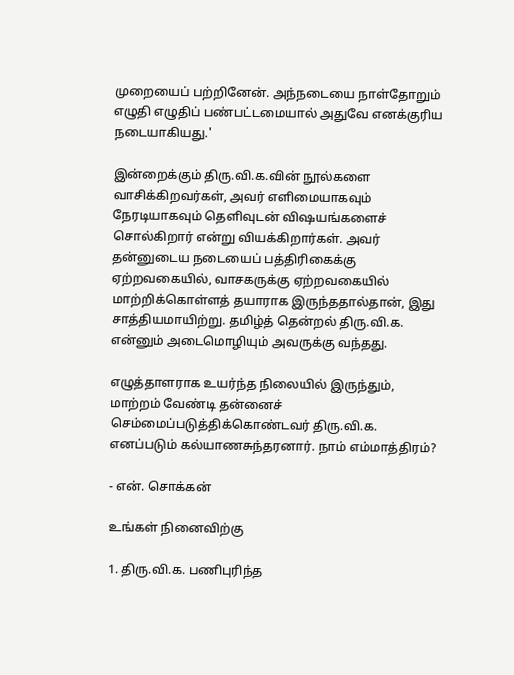முறையைப் பற்றினேன். அந்நடையை நாள்தோறும் எழுதி எழுதிப் பண்பட்டமையால் அதுவே எனக்குரிய நடையாகியது.'

இன்றைக்கும் திரு.வி.க.வின் நூல்களை வாசிக்கிறவர்கள், அவர் எளிமையாகவும் நேரடியாகவும் தெளிவுடன் விஷயங்களைச் சொல்கிறார் என்று வியக்கிறார்கள். அவர் தன்னுடைய நடையைப் பத்திரிகைக்கு ஏற்றவகையில், வாசகருக்கு ஏற்றவகையில் மாற்றிக்கொள்ளத் தயாராக இருந்ததால்தான், இது சாத்தியமாயிற்று. தமிழ்த் தென்றல் திரு.வி.க. என்னும் அடைமொழியும் அவருக்கு வந்தது.

எழுத்தாளராக உயர்ந்த நிலையில் இருந்தும், மாற்றம் வேண்டி தன்னைச் செம்மைப்படுத்திக்கொண்டவர் திரு.வி.க. எனப்படும் கல்யாணசுந்தரனார். நாம் எம்மாத்திரம்?

- என். சொக்கன்

உங்கள் நினைவிற்கு

1. திரு.வி.க. பணிபுரிந்த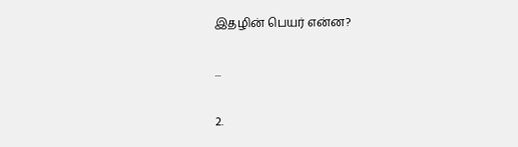இதழின் பெயர் என்ன?

...

2.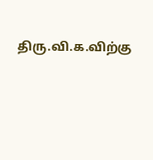திரு.வி.க.விற்கு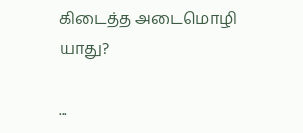கிடைத்த அடைமொழி யாது?

...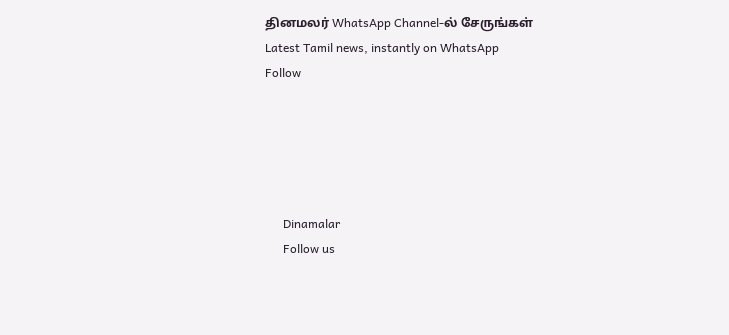தினமலர் WhatsApp Channel-ல் சேருங்கள்
Latest Tamil news, instantly on WhatsApp
Follow





      Dinamalar
      Follow us